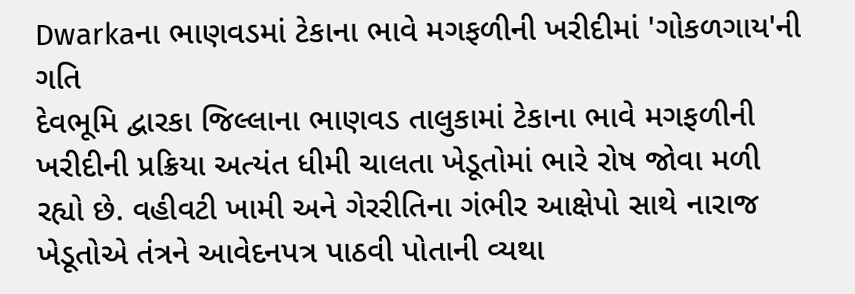Dwarkaના ભાણવડમાં ટેકાના ભાવે મગફળીની ખરીદીમાં 'ગોકળગાય'ની ગતિ
દેવભૂમિ દ્વારકા જિલ્લાના ભાણવડ તાલુકામાં ટેકાના ભાવે મગફળીની ખરીદીની પ્રક્રિયા અત્યંત ધીમી ચાલતા ખેડૂતોમાં ભારે રોષ જોવા મળી રહ્યો છે. વહીવટી ખામી અને ગેરરીતિના ગંભીર આક્ષેપો સાથે નારાજ ખેડૂતોએ તંત્રને આવેદનપત્ર પાઠવી પોતાની વ્યથા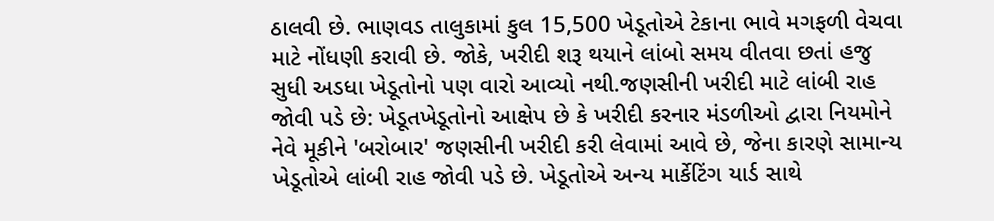ઠાલવી છે. ભાણવડ તાલુકામાં કુલ 15,500 ખેડૂતોએ ટેકાના ભાવે મગફળી વેચવા માટે નોંધણી કરાવી છે. જોકે, ખરીદી શરૂ થયાને લાંબો સમય વીતવા છતાં હજુ સુધી અડધા ખેડૂતોનો પણ વારો આવ્યો નથી.જણસીની ખરીદી માટે લાંબી રાહ જોવી પડે છે: ખેડૂતખેડૂતોનો આક્ષેપ છે કે ખરીદી કરનાર મંડળીઓ દ્વારા નિયમોને નેવે મૂકીને 'બરોબાર' જણસીની ખરીદી કરી લેવામાં આવે છે, જેના કારણે સામાન્ય ખેડૂતોએ લાંબી રાહ જોવી પડે છે. ખેડૂતોએ અન્ય માર્કેટિંગ યાર્ડ સાથે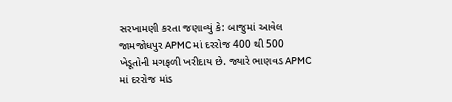સરખામણી કરતા જણાવ્યું કે: બાજુમાં આવેલ જામજોધપુર APMC માં દરરોજ 400 થી 500 ખેડૂતોની મગફળી ખરીદાય છે. જ્યારે ભાણવડ APMC માં દરરોજ માંડ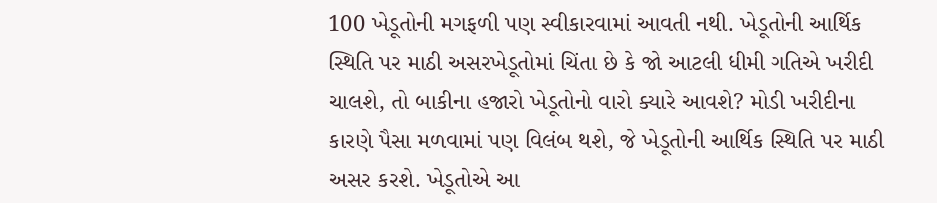100 ખેડૂતોની મગફળી પણ સ્વીકારવામાં આવતી નથી. ખેડૂતોની આર્થિક સ્થિતિ પર માઠી અસરખેડૂતોમાં ચિંતા છે કે જો આટલી ધીમી ગતિએ ખરીદી ચાલશે, તો બાકીના હજારો ખેડૂતોનો વારો ક્યારે આવશે? મોડી ખરીદીના કારણે પૈસા મળવામાં પણ વિલંબ થશે, જે ખેડૂતોની આર્થિક સ્થિતિ પર માઠી અસર કરશે. ખેડૂતોએ આ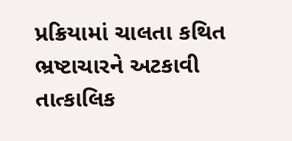પ્રક્રિયામાં ચાલતા કથિત ભ્રષ્ટાચારને અટકાવી તાત્કાલિક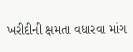ખરીદીની ક્ષમતા વધારવા માંગ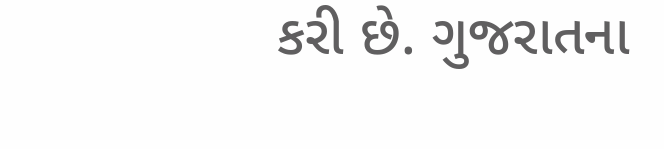કરી છે. ગુજરાતના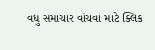વધુ સમાચાર વાંચવા માટે ક્લિક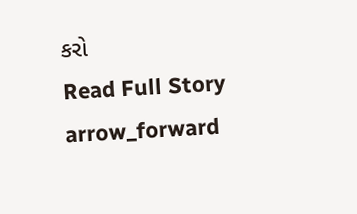કરો
Read Full Story arrow_forward